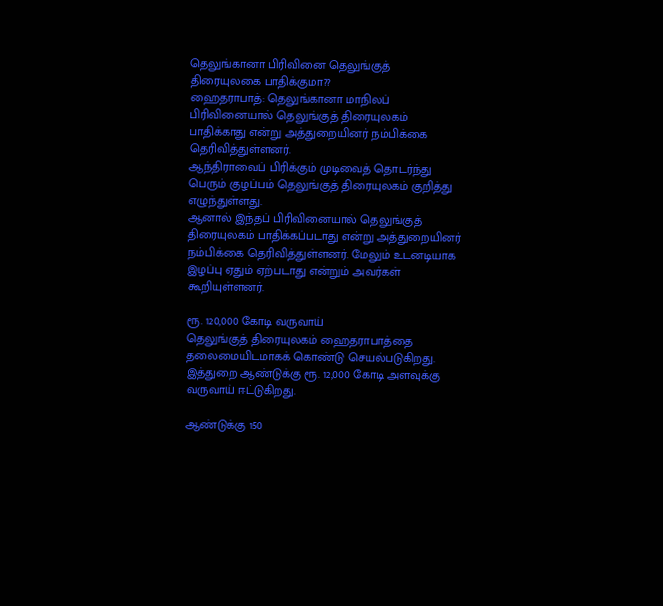தெலுங்கானா பிரிவினை தெலுங்குத் திரையுலகை பாதிக்குமா??
ஹைதராபாத்: தெலுங்கானா மாநிலப் பிரிவினையால் தெலுங்குத் திரையுலகம் பாதிக்காது என்று அத்துறையினர் நம்பிக்கை தெரிவித்துள்ளனர்.
ஆந்திராவைப் பிரிக்கும் முடிவைத் தொடர்ந்து பெரும் குழப்பம் தெலுங்குத் திரையுலகம் குறித்து எழுந்துள்ளது.
ஆனால் இந்தப் பிரிவினையால் தெலுங்குத் திரையுலகம் பாதிக்கப்படாது என்று அத்துறையினர் நம்பிக்கை தெரிவித்துள்ளனர். மேலும் உடனடியாக இழப்பு ஏதும் ஏற்படாது என்றும் அவர்கள் கூறியுள்ளனர்.

ரூ. 120,000 கோடி வருவாய்
தெலுங்குத் திரையுலகம் ஹைதராபாத்தை தலைமையிடமாகக் கொண்டு செயல்படுகிறது. இத்துறை ஆண்டுக்கு ரூ. 12,000 கோடி அளவுக்கு வருவாய் ஈட்டுகிறது.

ஆண்டுக்கு 150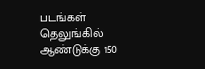படங்கள்
தெலுங்கில் ஆண்டுக்கு 150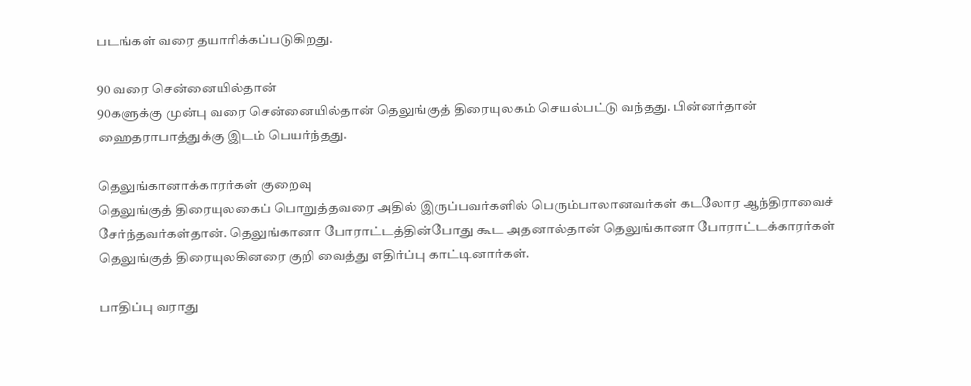படங்கள் வரை தயாரிக்கப்படுகிறது.

90 வரை சென்னையில்தான்
90களுக்கு முன்பு வரை சென்னையில்தான் தெலுங்குத் திரையுலகம் செயல்பட்டு வந்தது. பின்னர்தான் ஹைதராபாத்துக்கு இடம் பெயர்ந்தது.

தெலுங்கானாக்காரர்கள் குறைவு
தெலுங்குத் திரையுலகைப் பொறுத்தவரை அதில் இருப்பவர்களில் பெரும்பாலானவர்கள் கடலோர ஆந்திராவைச் சேர்ந்தவர்கள்தான். தெலுங்கானா போராட்டத்தின்போது கூட அதனால்தான் தெலுங்கானா போராட்டக்காரர்கள் தெலுங்குத் திரையுலகினரை குறி வைத்து எதிர்ப்பு காட்டினார்கள்.

பாதிப்பு வராது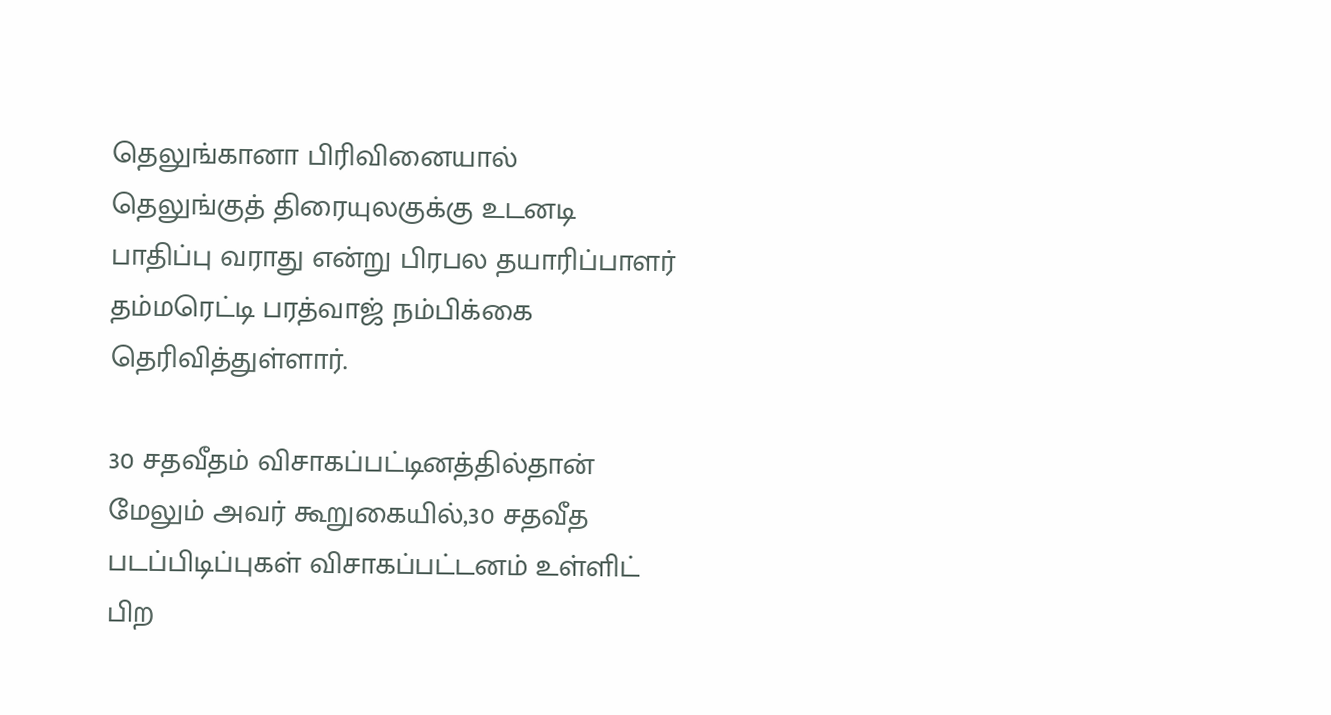தெலுங்கானா பிரிவினையால் தெலுங்குத் திரையுலகுக்கு உடனடி பாதிப்பு வராது என்று பிரபல தயாரிப்பாளர் தம்மரெட்டி பரத்வாஜ் நம்பிக்கை தெரிவித்துள்ளார்.

30 சதவீதம் விசாகப்பட்டினத்தில்தான்
மேலும் அவர் கூறுகையில்,30 சதவீத படப்பிடிப்புகள் விசாகப்பட்டனம் உள்ளிட் பிற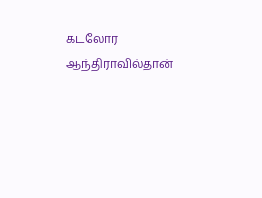கடலோர ஆந்திராவில்தான்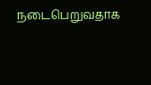நடைபெறுவதாக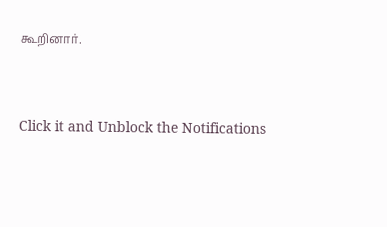கூறினார்.


Click it and Unblock the Notifications